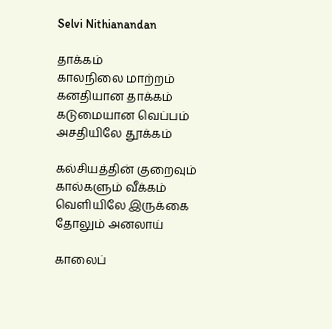Selvi Nithianandan

தாக்கம்
காலநிலை மாற்றம்
கனதியான தாக்கம்
கடுமையான வெப்பம்
அசதியிலே தூக்கம்

கல்சியத்தின் குறைவும்
கால்களும் வீக்கம்
வெளியிலே இருக்கை
தோலும் அனலாய்

காலைப்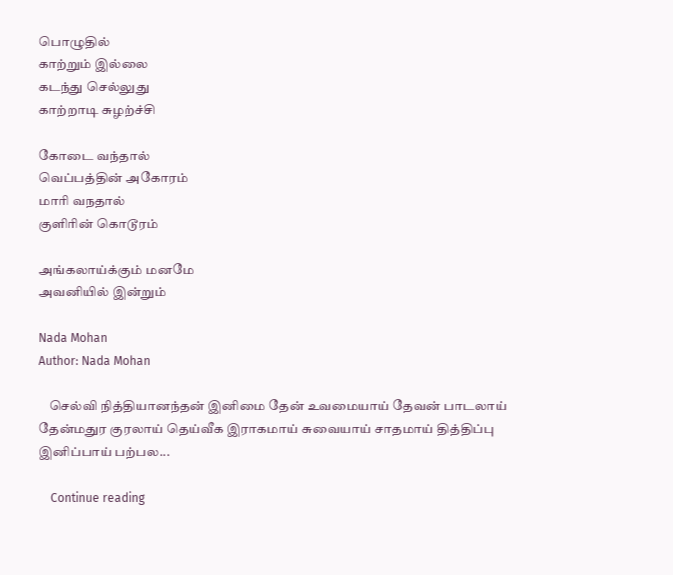பொழுதில்
காற்றும் இல்லை
கடந்து செல்லுது
காற்றாடி சுழற்ச்சி

கோடை வந்தால்
வெப்பத்தின் அகோரம்
மாரி வநதால்
குளிரின் கொடூரம்

அங்கலாய்க்கும் மனமே
அவனியில் இன்றும்

Nada Mohan
Author: Nada Mohan

    செல்வி நித்தியானந்தன் இனிமை தேன் உவமையாய் தேவன் பாடலாய் தேன்மதுர குரலாய் தெய்வீக இராகமாய் சுவையாய் சாதமாய் தித்திப்பு இனிப்பாய் பற்பல...

    Continue reading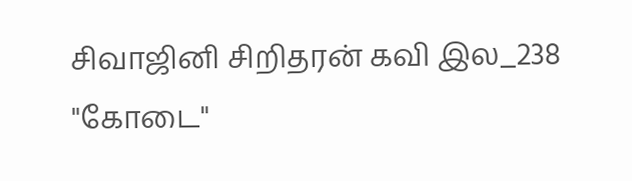சிவாஜினி சிறிதரன் கவி இல_238 "கோடை"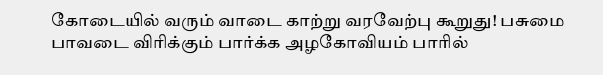கோடையில் வரும் வாடை காற்று வரவேற்பு கூறுது! பசுமை பாவடை விரிக்கும் பார்க்க அழகோவியம் பாரில்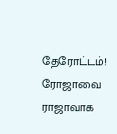தேரோட்டம்! ரோஜாவை ராஜாவாக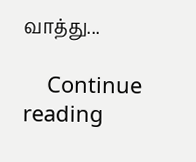வாத்து...

    Continue reading